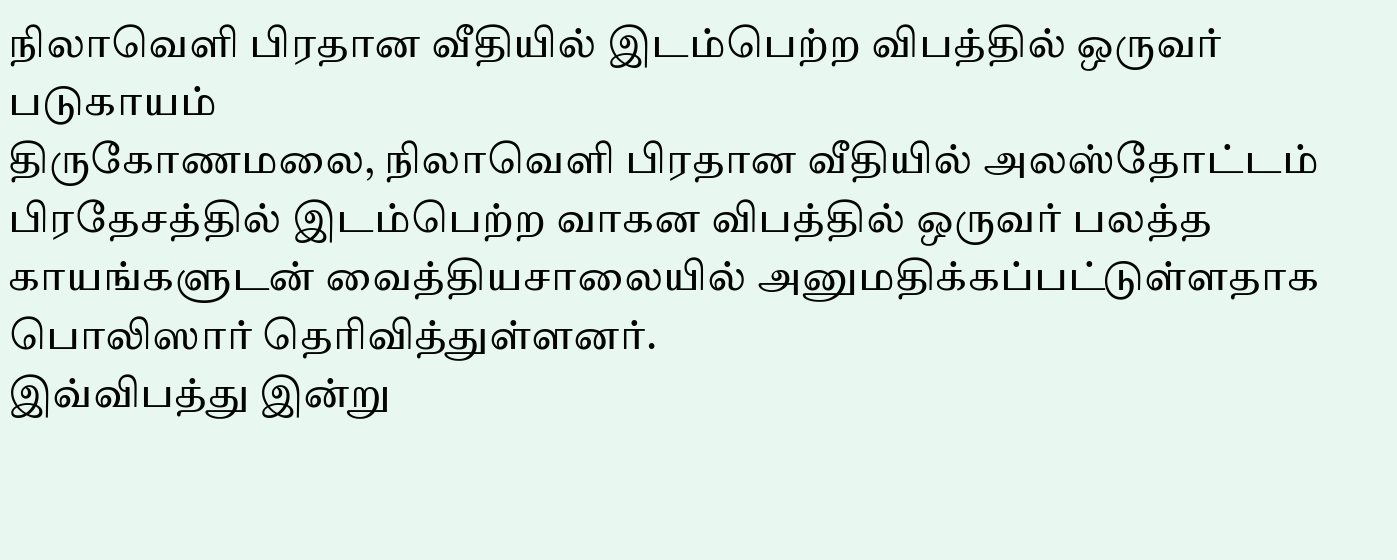நிலாவெளி பிரதான வீதியில் இடம்பெற்ற விபத்தில் ஒருவர் படுகாயம்
திருகோணமலை, நிலாவெளி பிரதான வீதியில் அலஸ்தோட்டம் பிரதேசத்தில் இடம்பெற்ற வாகன விபத்தில் ஒருவர் பலத்த காயங்களுடன் வைத்தியசாலையில் அனுமதிக்கப்பட்டுள்ளதாக பொலிஸார் தெரிவித்துள்ளனர்.
இவ்விபத்து இன்று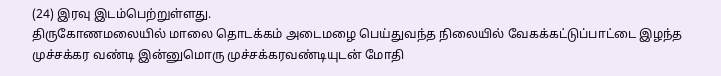(24) இரவு இடம்பெற்றுள்ளது.
திருகோணமலையில் மாலை தொடக்கம் அடைமழை பெய்துவந்த நிலையில் வேகக்கட்டுப்பாட்டை இழந்த முச்சக்கர வண்டி இன்னுமொரு முச்சக்கரவண்டியுடன் மோதி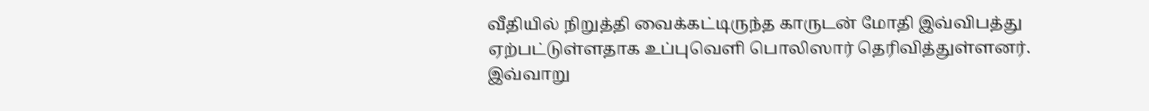வீதியில் நிறுத்தி வைக்கட்டிருந்த காருடன் மோதி இவ்விபத்து ஏற்பட்டுள்ளதாக உப்புவெளி பொலிஸார் தெரிவித்துள்ளனர்.
இவ்வாறு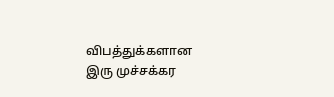விபத்துக்களான இரு முச்சக்கர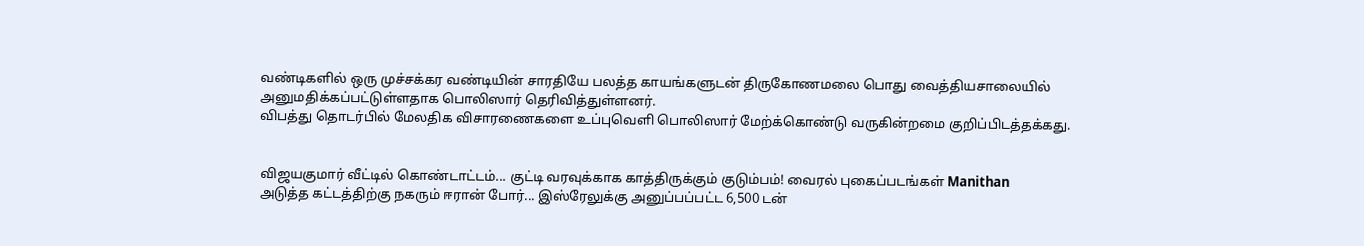வண்டிகளில் ஒரு முச்சக்கர வண்டியின் சாரதியே பலத்த காயங்களுடன் திருகோணமலை பொது வைத்தியசாலையில் அனுமதிக்கப்பட்டுள்ளதாக பொலிஸார் தெரிவித்துள்ளனர்.
விபத்து தொடர்பில் மேலதிக விசாரணைகளை உப்புவெளி பொலிஸார் மேற்க்கொண்டு வருகின்றமை குறிப்பிடத்தக்கது.


விஜயகுமார் வீட்டில் கொண்டாட்டம்... குட்டி வரவுக்காக காத்திருக்கும் குடும்பம்! வைரல் புகைப்படங்கள் Manithan
அடுத்த கட்டத்திற்கு நகரும் ஈரான் போர்... இஸ்ரேலுக்கு அனுப்பப்பட்ட 6,500 டன்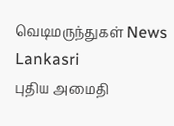வெடிமருந்துகள் News Lankasri
புதிய அமைதி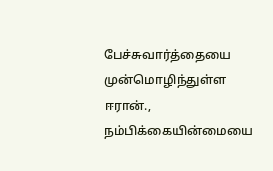பேச்சுவார்த்தையை முன்மொழிந்துள்ள ஈரான்., நம்பிக்கையின்மையை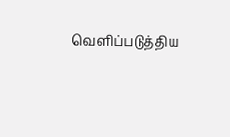வெளிப்படுத்திய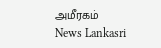அமீரகம் News Lankasri